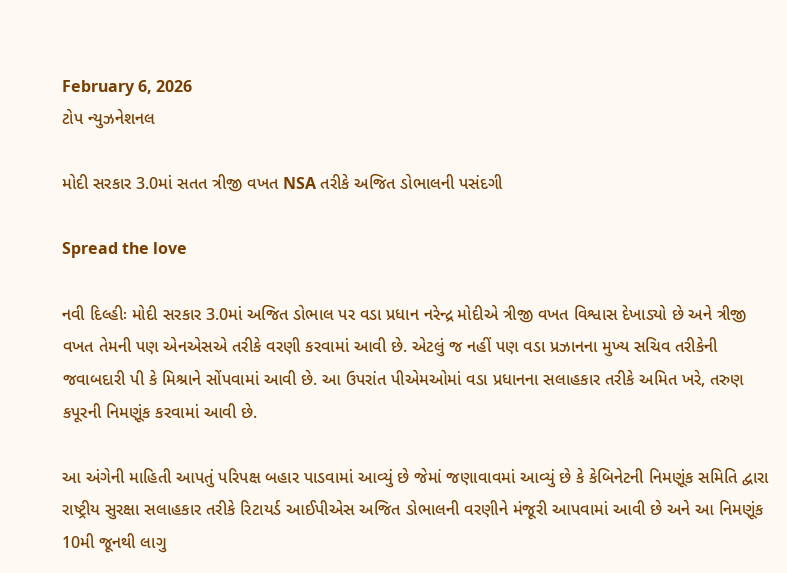February 6, 2026
ટોપ ન્યુઝનેશનલ

મોદી સરકાર 3.0માં સતત ત્રીજી વખત NSA તરીકે અજિત ડોભાલની પસંદગી

Spread the love

નવી દિલ્હીઃ મોદી સરકાર 3.0માં અજિત ડોભાલ પર વડા પ્રધાન નરેન્દ્ર મોદીએ ત્રીજી વખત વિશ્વાસ દેખાડ્યો છે અને ત્રીજી વખત તેમની પણ એનએસએ તરીકે વરણી કરવામાં આવી છે. એટલું જ નહીં પણ વડા પ્રઝાનના મુખ્ય સચિવ તરીકેની જવાબદારી પી કે મિશ્રાને સોંપવામાં આવી છે. આ ઉપરાંત પીએમઓમાં વડા પ્રધાનના સલાહકાર તરીકે અમિત ખરે, તરુણ કપૂરની નિમણૂંક કરવામાં આવી છે.

આ અંગેની માહિતી આપતું પરિપક્ષ બહાર પાડવામાં આવ્યું છે જેમાં જણાવાવમાં આવ્યું છે કે કેબિનેટની નિમણૂંક સમિતિ દ્વારા રાષ્ટ્રીય સુરક્ષા સલાહકાર તરીકે રિટાયર્ડ આઈપીએસ અજિત ડોભાલની વરણીને મંજૂરી આપવામાં આવી છે અને આ નિમણૂંક 10મી જૂનથી લાગુ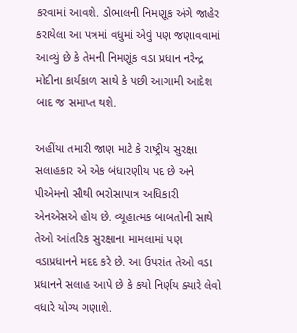કરવામાં આવશે. ડોભાલની નિમણૂક અંગે જાહેર કરાયેલા આ પત્રમાં વધુમાં એવું પણ જણાવવામાં આવ્યું છે કે તેમની નિમણૂંક વડા પ્રધાન નરેન્દ્ર મોદીના કાર્યકાળ સાથે કે પછી આગામી આદેશ બાદ જ સમાપ્ત થશે.

અહીંયા તમારી જાણ માટે કે રાષ્ટ્રીય સુરક્ષા સલાહકાર એ એક બંધારણીય પદ છે અને પીએમનો સૌથી ભરોસાપાત્ર અધિકારી એનએસએ હોય છે. વ્યૂહાત્મક બાબતોની સાથે તેઓ આંતરિક સુરક્ષાના મામલામાં પણ વડાપ્રધાનને મદદ કરે છે. આ ઉપરાંત તેઓ વડા પ્રધાનને સલાહ આપે છે કે કયો નિર્ણય ક્યારે લેવો વધારે યોગ્ય ગણાશે.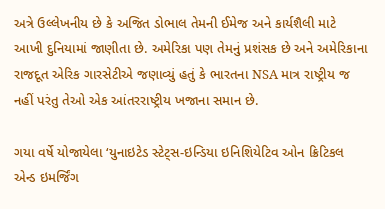અત્રે ઉલ્લેખનીય છે કે અજિત ડોભાલ તેમની ઈમેજ અને કાર્યશૈલી માટે આખી દુનિયામાં જાણીતા છે. અમેરિકા પણ તેમનું પ્રશંસક છે અને અમેરિકાના રાજદૂત એરિક ગારસેટીએ જણાવ્યું હતું કે ભારતના NSA માત્ર રાષ્ટ્રીય જ નહીં પરંતુ તેઓ એક આંતરરાષ્ટ્રીય ખજાના સમાન છે.

ગયા વર્ષે યોજાયેલા ‘યુનાઇટેડ સ્ટેટ્સ-ઇન્ડિયા ઇનિશિયેટિવ ઓન ક્રિટિકલ એન્ડ ઇમર્જિંગ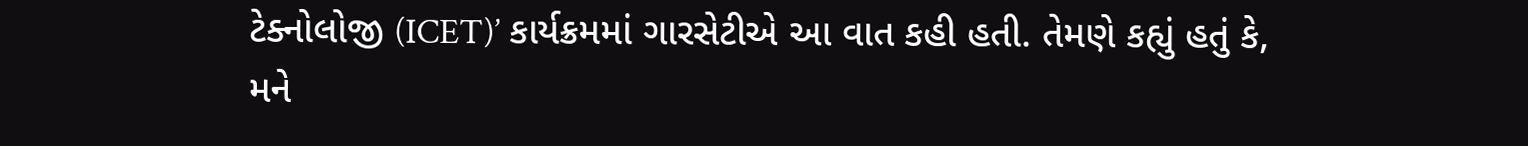ટેક્નોલોજી (ICET)’ કાર્યક્રમમાં ગારસેટીએ આ વાત કહી હતી. તેમણે કહ્યું હતું કે, મને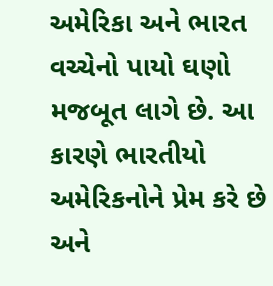અમેરિકા અને ભારત વચ્ચેનો પાયો ઘણો મજબૂત લાગે છે. આ કારણે ભારતીયો અમેરિકનોને પ્રેમ કરે છે અને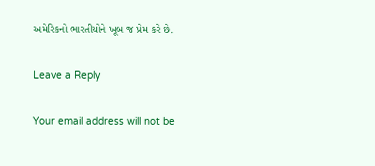અમેરિકનો ભારતીયોને ખૂબ જ પ્રેમ કરે છે.

Leave a Reply

Your email address will not be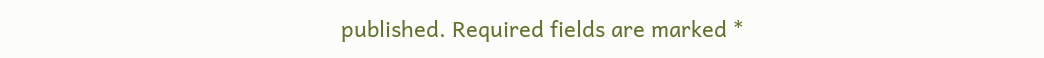published. Required fields are marked *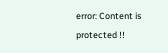error: Content is protected !!